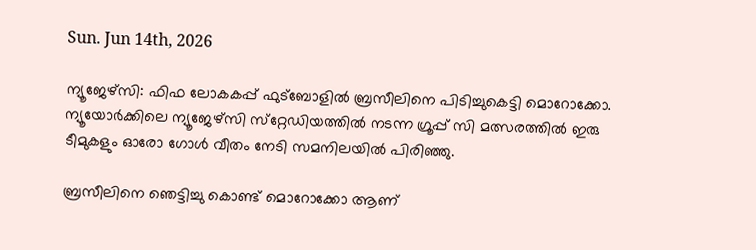Sun. Jun 14th, 2026

ന്യൂജേഴ്‌സി: ഫിഫ ലോകകപ്പ് ഫുട്‌ബോളില്‍ ബ്രസീലിനെ പിടിച്ചുകെട്ടി മൊറോക്കോ. ന്യൂയോര്‍ക്കിലെ ന്യൂജേഴ്‌സി സ്‌റ്റേഡിയത്തില്‍ നടന്ന ഗ്രൂപ്പ് സി മത്സരത്തില്‍ ഇരു ടീമുകളും ഓരോ ഗോള്‍ വീതം നേടി സമനിലയില്‍ പിരിഞ്ഞു.

ബ്രസീലിനെ ഞെട്ടിച്ചു കൊണ്ട് മൊറോക്കോ ആണ്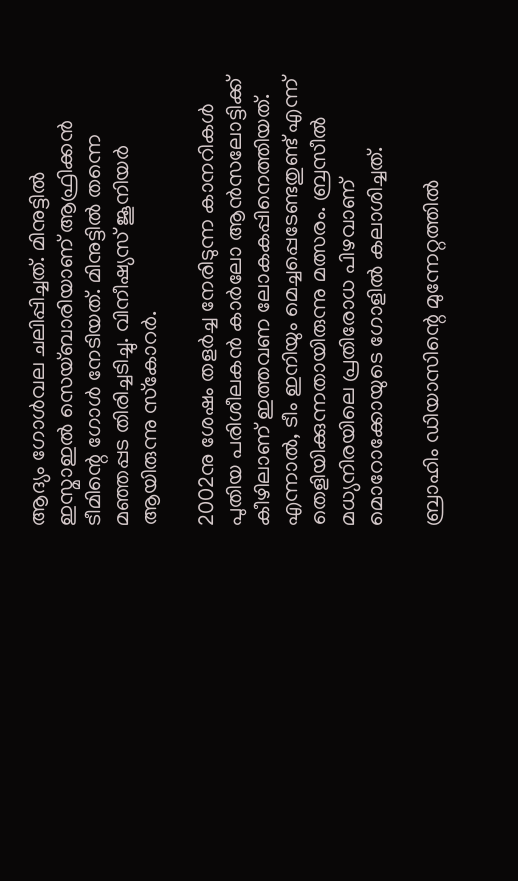ആദ്യം ഗോള്‍വല ചലിപ്പിച്ചത്. മിനുട്ടില്‍ ഇസ്മാഇല്‍ സെയ്ബാരിയാണ് ആഫ്രിക്കന്‍ ടീമിന്റെ ഗോള്‍ നേടിയത്. മിനുട്ടില്‍ തന്നെ മഞ്ഞപ്പട തിരിച്ചടിച്ചു. വിനീഷ്യസ് ജൂനിയര്‍ ആയിരുന്നു സ്‌കോറര്‍.

2002നു ശേഷം തളര്‍ച്ച നേരിടുന്ന കാനറികള്‍ പുതിയ പരിശീലകന്‍ കാര്‍ലോ ആന്‍സലോട്ടിക്ക് കീഴിലാണ് ഇത്തവണ ലോകകപ്പിനെത്തിയത്. എന്നാല്‍, ടീം ഇനിയും മെച്ചപ്പെടേണ്ടതുണ്ട് എന്ന് തെളിയിക്കുന്നതായിരുന്നു മത്സരം. ബ്രസീല്‍ മധ്യനിരയിലെ പ്രതിരോധ പിഴവാണ് മൊറോക്കോയുടെ ഗോളില്‍ കലാശിച്ചത്.

ബ്രാഹിം ഡിയാസിന്റെ മുന്നേറ്റത്തില്‍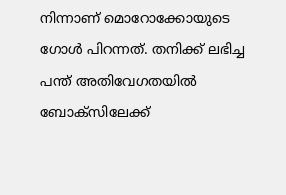നിന്നാണ് മൊറോക്കോയുടെ ഗോള്‍ പിറന്നത്. തനിക്ക് ലഭിച്ച പന്ത് അതിവേഗതയില്‍ ബോക്‌സിലേക്ക്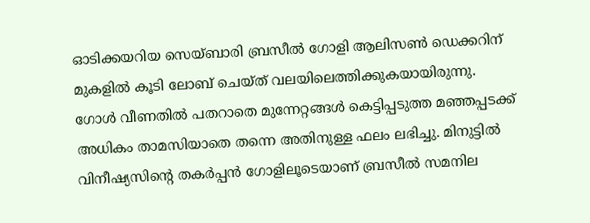ഓടിക്കയറിയ സെയ്ബാരി ബ്രസീല്‍ ഗോളി ആലിസണ്‍ ഡെക്കറിന് മുകളില്‍ കൂടി ലോബ് ചെയ്ത് വലയിലെത്തിക്കുകയായിരുന്നു. ഗോള്‍ വീണതില്‍ പതറാതെ മുന്നേറ്റങ്ങള്‍ കെട്ടിപ്പടുത്ത മഞ്ഞപ്പടക്ക് അധികം താമസിയാതെ തന്നെ അതിനുള്ള ഫലം ലഭിച്ചു. മിനുട്ടില്‍ വിനീഷ്യസിന്റെ തകര്‍പ്പന്‍ ഗോളിലൂടെയാണ് ബ്രസീല്‍ സമനില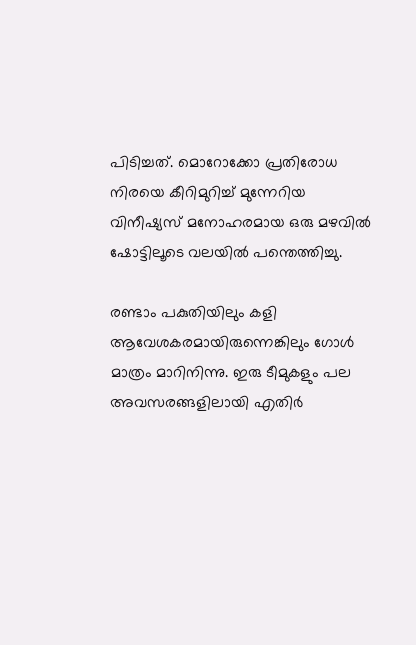പിടിച്ചത്. മൊറോക്കോ പ്രതിരോധ നിരയെ കീറിമുറിച്ച് മുന്നേറിയ വിനീഷ്യസ് മനോഹരമായ ഒരു മഴവില്‍ ഷോട്ടിലൂടെ വലയില്‍ പന്തെത്തിച്ചു.

രണ്ടാം പകുതിയിലും കളി ആവേശകരമായിരുന്നെങ്കിലും ഗോള്‍ മാത്രം മാറിനിന്നു. ഇരു ടീമുകളും പല അവസരങ്ങളിലായി എതിര്‍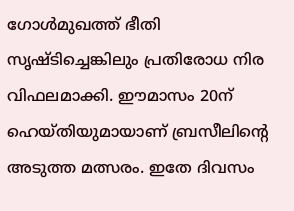ഗോള്‍മുഖത്ത് ഭീതി സൃഷ്ടിച്ചെങ്കിലും പ്രതിരോധ നിര വിഫലമാക്കി. ഈമാസം 20ന് ഹെയ്തിയുമായാണ് ബ്രസീലിന്റെ അടുത്ത മത്സരം. ഇതേ ദിവസം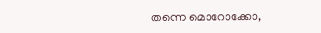തന്നെ മൊറോക്കോ,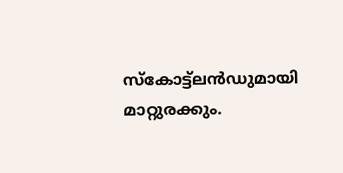സ്‌കോട്ട്‌ലന്‍ഡുമായി മാറ്റുരക്കും.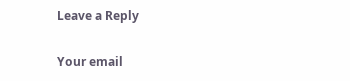Leave a Reply

Your email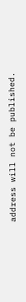address will not be published.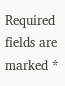Required fields are marked *